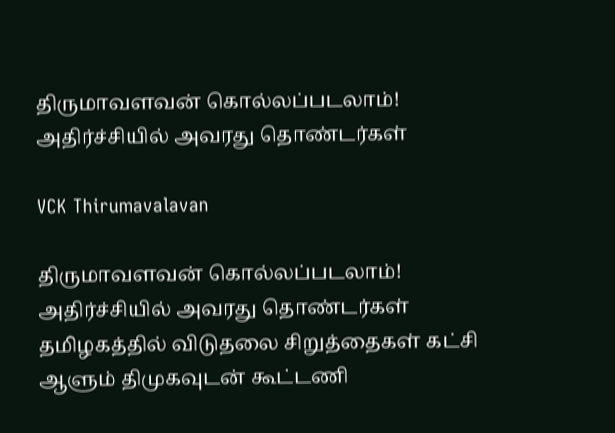திருமாவளவன் கொல்லப்படலாம்! அதிர்ச்சியில் அவரது தொண்டர்கள்

VCK Thirumavalavan

திருமாவளவன் கொல்லப்படலாம்! அதிர்ச்சியில் அவரது தொண்டர்கள்   தமிழகத்தில் விடுதலை சிறுத்தைகள் கட்சி ஆளும் திமுகவுடன் கூட்டணி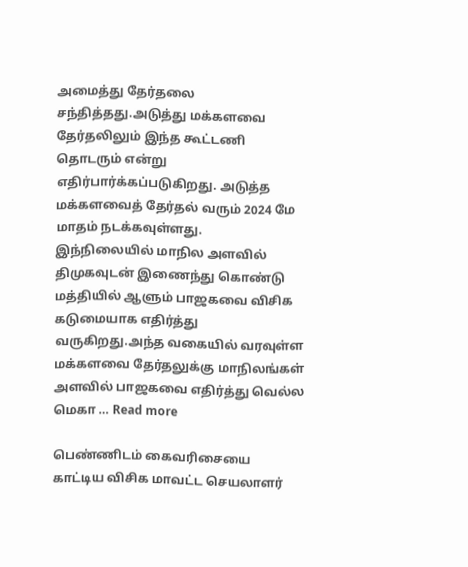அமைத்து தேர்தலை சந்தித்தது.அடுத்து மக்களவை தேர்தலிலும் இந்த கூட்டணி தொடரும் என்று எதிர்பார்க்கப்படுகிறது. அடுத்த மக்களவைத் தேர்தல் வரும் 2024 மே மாதம் நடக்கவுள்ளது.   இந்நிலையில் மாநில அளவில் திமுகவுடன் இணைந்து கொண்டு மத்தியில் ஆளும் பாஜகவை விசிக கடுமையாக எதிர்த்து வருகிறது.அந்த வகையில் வரவுள்ள மக்களவை தேர்தலுக்கு மாநிலங்கள் அளவில் பாஜகவை எதிர்த்து வெல்ல மெகா … Read more

பெண்ணிடம் கைவரிசையை  காட்டிய விசிக மாவட்ட செயலாளர்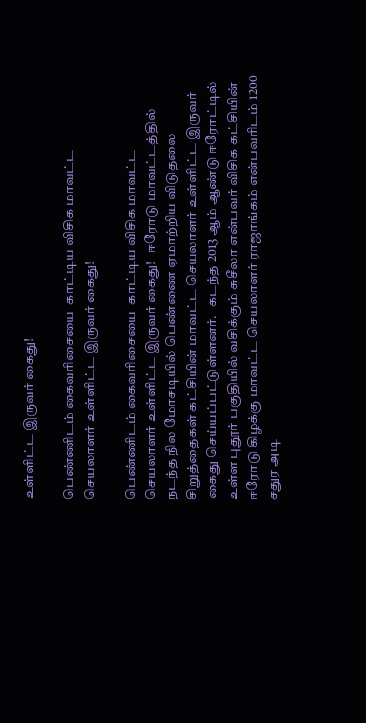உள்ளிட்ட இருவர் கைது!

பெண்ணிடம் கைவரிசையை  காட்டிய விசிக மாவட்ட செயலாளர் உள்ளிட்ட இருவர் கைது!

பெண்ணிடம் கைவரிசையை  காட்டிய விசிக மாவட்ட செயலாளர் உள்ளிட்ட இருவர் கைது!   ஈரோடு மாவட்டத்தில் நடந்த நில மோசடியில் பெண்ணை ஏமாற்றிய விடுதலை சிறுத்தைகள் கட்சியின் மாவட்ட செயலாளர் உள்ளிட்ட இருவர் கைது செய்யப்பட்டுள்ளனர்.   கடந்த 2013 ஆம் ஆண்டு ஈரோட்டில் உள்ள புதூர் பகுதியில் வசிக்கும் சுசீலா என்பவர் விசிக கட்சியின் ஈரோடு கிழக்கு மாவட்ட செயலாளர் ராஜாங்கம் என்பவரிடம் 1200 சதுர அடி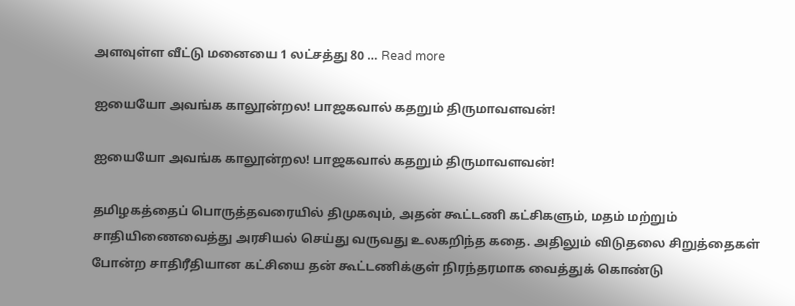அளவுள்ள வீட்டு மனையை 1 லட்சத்து 80 … Read more

ஐயையோ அவங்க காலூன்றல! பாஜகவால் கதறும் திருமாவளவன்!

ஐயையோ அவங்க காலூன்றல! பாஜகவால் கதறும் திருமாவளவன்!

தமிழகத்தைப் பொருத்தவரையில் திமுகவும், அதன் கூட்டணி கட்சிகளும், மதம் மற்றும் சாதியிணைவைத்து அரசியல் செய்து வருவது உலகறிந்த கதை. அதிலும் விடுதலை சிறுத்தைகள் போன்ற சாதிரீதியான கட்சியை தன் கூட்டணிக்குள் நிரந்தரமாக வைத்துக் கொண்டு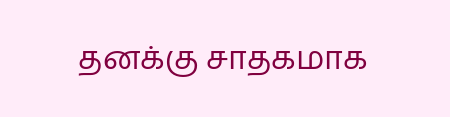தனக்கு சாதகமாக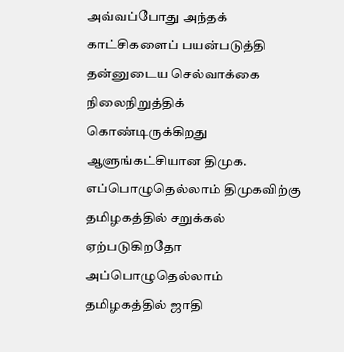அவ்வப்போது அந்தக் காட்சிகளைப் பயன்படுத்தி தன்னுடைய செல்வாக்கை நிலைநிறுத்திக் கொண்டிருக்கிறது ஆளுங்கட்சியான திமுக. எப்பொழுதெல்லாம் திமுகவிற்கு தமிழகத்தில் சறுக்கல் ஏற்படுகிறதோ அப்பொழுதெல்லாம் தமிழகத்தில் ஜாதி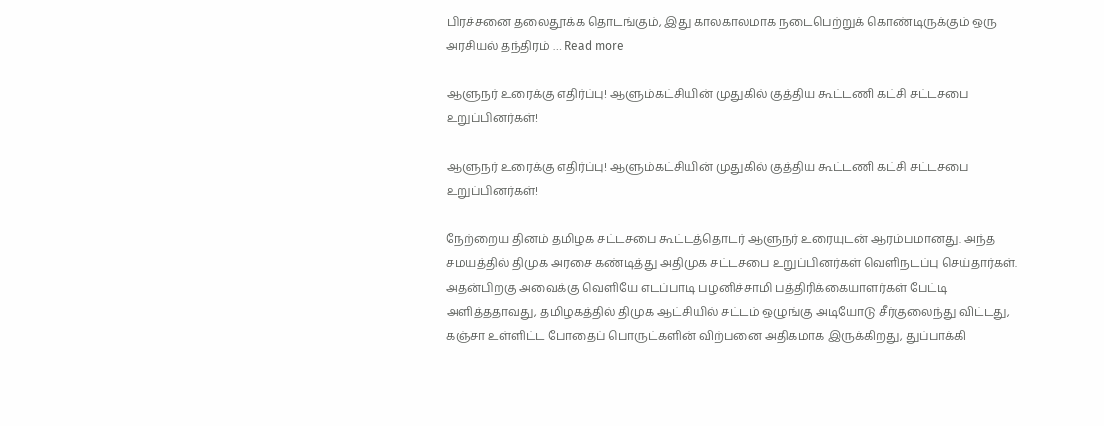பிரச்சனை தலைதூக்க தொடங்கும், இது காலகாலமாக நடைபெற்றுக் கொண்டிருக்கும் ஒரு அரசியல் தந்திரம் … Read more

ஆளுநர் உரைக்கு எதிர்ப்பு! ஆளும்கட்சியின் முதுகில் குத்திய கூட்டணி கட்சி சட்டசபை உறுப்பினர்கள்!

ஆளுநர் உரைக்கு எதிர்ப்பு! ஆளும்கட்சியின் முதுகில் குத்திய கூட்டணி கட்சி சட்டசபை உறுப்பினர்கள்!

நேற்றைய தினம் தமிழக சட்டசபை கூட்டத்தொடர் ஆளுநர் உரையுடன் ஆரம்பமானது. அந்த சமயத்தில் திமுக அரசை கண்டித்து அதிமுக சட்டசபை உறுப்பினர்கள் வெளிநடப்பு செய்தார்கள். அதன்பிறகு அவைக்கு வெளியே எடப்பாடி பழனிச்சாமி பத்திரிக்கையாளர்கள் பேட்டி அளித்ததாவது, தமிழகத்தில் திமுக ஆட்சியில் சட்டம் ஒழுங்கு அடியோடு சீர்குலைந்து விட்டது, கஞ்சா உள்ளிட்ட போதைப் பொருட்களின் விற்பனை அதிகமாக இருக்கிறது, துப்பாக்கி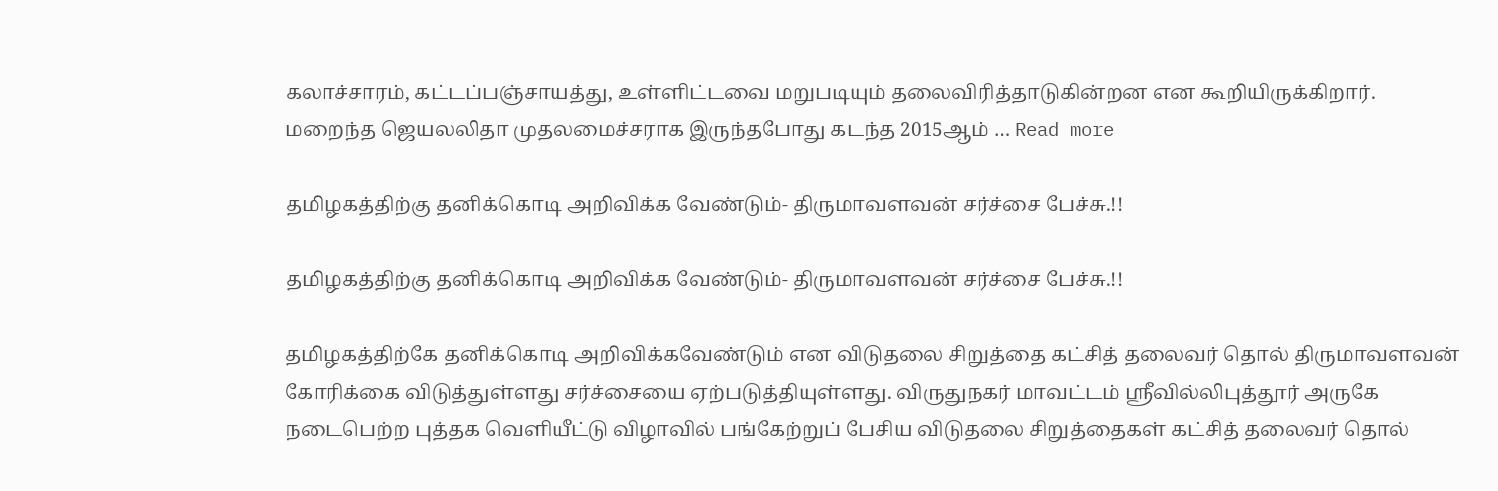கலாச்சாரம், கட்டப்பஞ்சாயத்து, உள்ளிட்டவை மறுபடியும் தலைவிரித்தாடுகின்றன என கூறியிருக்கிறார். மறைந்த ஜெயலலிதா முதலமைச்சராக இருந்தபோது கடந்த 2015ஆம் … Read more

தமிழகத்திற்கு தனிக்கொடி அறிவிக்க வேண்டும்- திருமாவளவன் சர்ச்சை பேச்சு.!!

தமிழகத்திற்கு தனிக்கொடி அறிவிக்க வேண்டும்- திருமாவளவன் சர்ச்சை பேச்சு.!!

தமிழகத்திற்கே தனிக்கொடி அறிவிக்கவேண்டும் என விடுதலை சிறுத்தை கட்சித் தலைவர் தொல் திருமாவளவன் கோரிக்கை விடுத்துள்ளது சர்ச்சையை ஏற்படுத்தியுள்ளது. விருதுநகர் மாவட்டம் ஸ்ரீவில்லிபுத்தூர் அருகே நடைபெற்ற புத்தக வெளியீட்டு விழாவில் பங்கேற்றுப் பேசிய விடுதலை சிறுத்தைகள் கட்சித் தலைவர் தொல்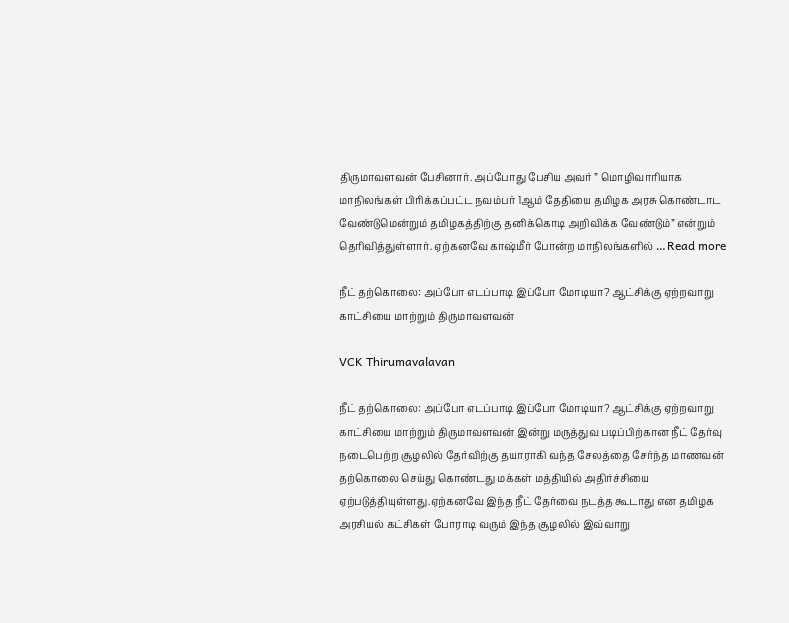திருமாவளவன் பேசினார். அப்போது பேசிய அவர் ” மொழிவாரியாக மாநிலங்கள் பிரிக்கப்பட்ட நவம்பர் 1ஆம் தேதியை தமிழக அரசு கொண்டாட வேண்டுமென்றும் தமிழகத்திற்கு தனிக்கொடி அறிவிக்க வேண்டும்” என்றும் தெரிவித்துள்ளார். ஏற்கனவே காஷ்மீர் போன்ற மாநிலங்களில் … Read more

நீட் தற்கொலை: அப்போ எடப்பாடி இப்போ மோடியா? ஆட்சிக்கு ஏற்றவாறு காட்சியை மாற்றும் திருமாவளவன்

VCK Thirumavalavan

நீட் தற்கொலை: அப்போ எடப்பாடி இப்போ மோடியா? ஆட்சிக்கு ஏற்றவாறு காட்சியை மாற்றும் திருமாவளவன் இன்று மருத்துவ படிப்பிற்கான நீட் தேர்வு நடைபெற்ற சூழலில் தேர்விற்கு தயாராகி வந்த சேலத்தை சேர்ந்த மாணவன் தற்கொலை செய்து கொண்டது மக்கள் மத்தியில் அதிர்ச்சியை ஏற்படுத்தியுள்ளது.ஏற்கனவே இந்த நீட் தேர்வை நடத்த கூடாது என தமிழக அரசியல் கட்சிகள் போராடி வரும் இந்த சூழலில் இவ்வாறு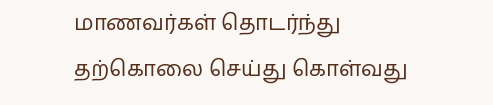மாணவர்கள் தொடர்ந்து தற்கொலை செய்து கொள்வது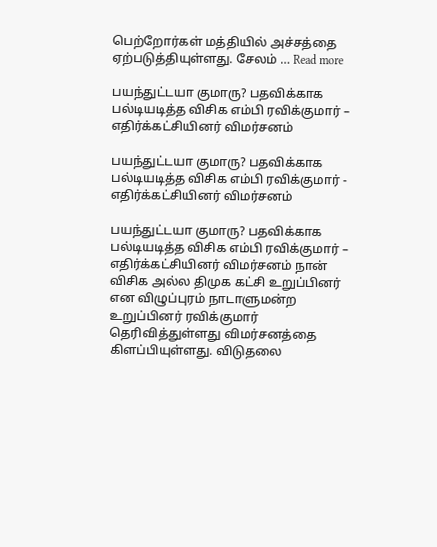பெற்றோர்கள் மத்தியில் அச்சத்தை ஏற்படுத்தியுள்ளது. சேலம் … Read more

பயந்துட்டயா குமாரு? பதவிக்காக பல்டியடித்த விசிக எம்பி ரவிக்குமார் – எதிர்க்கட்சியினர் விமர்சனம்

பயந்துட்டயா குமாரு? பதவிக்காக பல்டியடித்த விசிக எம்பி ரவிக்குமார் - எதிர்க்கட்சியினர் விமர்சனம்

பயந்துட்டயா குமாரு? பதவிக்காக பல்டியடித்த விசிக எம்பி ரவிக்குமார் – எதிர்க்கட்சியினர் விமர்சனம் நான் விசிக அல்ல திமுக கட்சி உறுப்பினர் என விழுப்புரம் நாடாளுமன்ற உறுப்பினர் ரவிக்குமார் தெரிவித்துள்ளது விமர்சனத்தை கிளப்பியுள்ளது. விடுதலை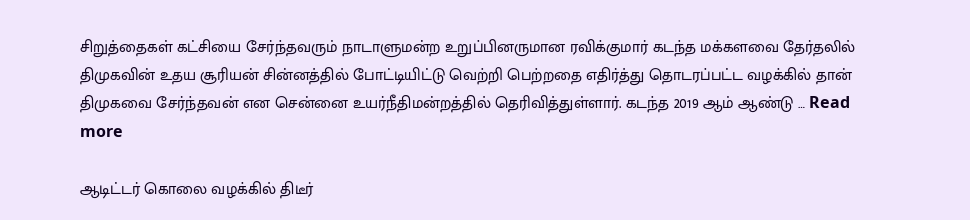சிறுத்தைகள் கட்சியை சேர்ந்தவரும் நாடாளுமன்ற உறுப்பினருமான ரவிக்குமார் கடந்த மக்களவை தேர்தலில் திமுகவின் உதய சூரியன் சின்னத்தில் போட்டியிட்டு வெற்றி பெற்றதை எதிர்த்து தொடரப்பட்ட வழக்கில் தான் திமுகவை சேர்ந்தவன் என சென்னை உயர்நீதிமன்றத்தில் தெரிவித்துள்ளார். கடந்த 2019 ஆம் ஆண்டு … Read more

ஆடிட்டர் கொலை வழக்கில் திடீர்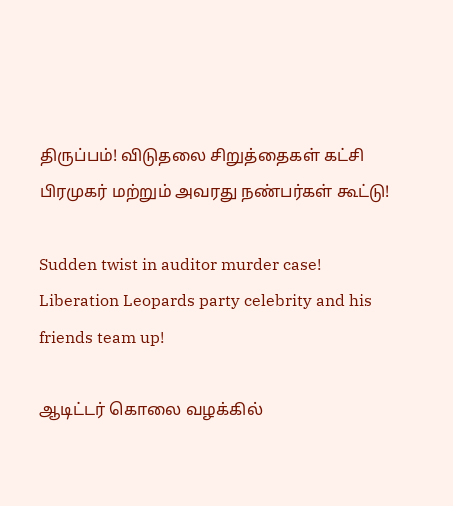திருப்பம்! விடுதலை சிறுத்தைகள் கட்சி பிரமுகர் மற்றும் அவரது நண்பர்கள் கூட்டு!

Sudden twist in auditor murder case! Liberation Leopards party celebrity and his friends team up!

ஆடிட்டர் கொலை வழக்கில்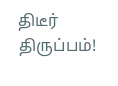திடீர் திருப்பம்!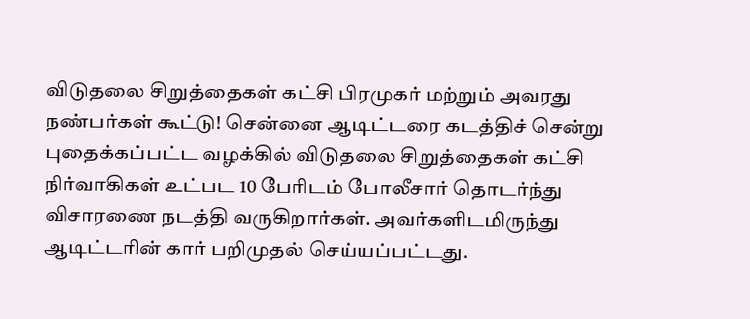விடுதலை சிறுத்தைகள் கட்சி பிரமுகர் மற்றும் அவரது நண்பர்கள் கூட்டு! சென்னை ஆடிட்டரை கடத்திச் சென்று புதைக்கப்பட்ட வழக்கில் விடுதலை சிறுத்தைகள் கட்சி நிர்வாகிகள் உட்பட 10 பேரிடம் போலீசார் தொடர்ந்து விசாரணை நடத்தி வருகிறார்கள். அவர்களிடமிருந்து ஆடிட்டரின் கார் பறிமுதல் செய்யப்பட்டது.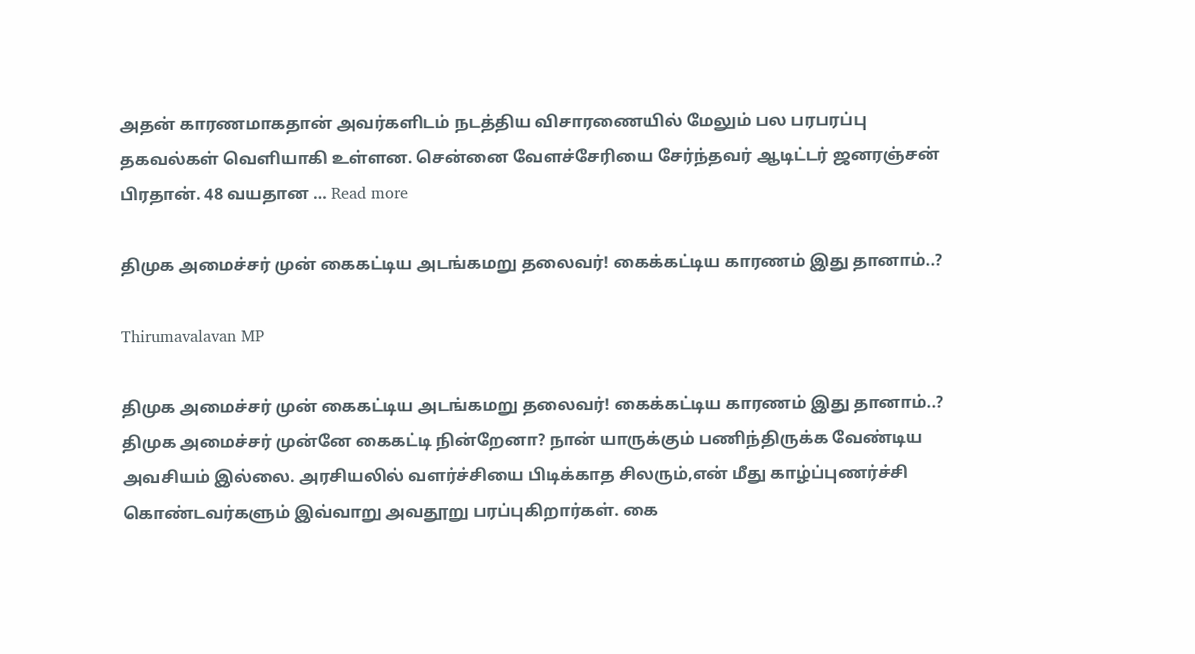அதன் காரணமாகதான் அவர்களிடம் நடத்திய விசாரணையில் மேலும் பல பரபரப்பு தகவல்கள் வெளியாகி உள்ளன. சென்னை வேளச்சேரியை சேர்ந்தவர் ஆடிட்டர் ஜனரஞ்சன் பிரதான். 48 வயதான … Read more

திமுக அமைச்சர் முன் கைகட்டிய அடங்கமறு தலைவர்! கைக்கட்டிய காரணம் இது தானாம்..?

Thirumavalavan MP

திமுக அமைச்சர் முன் கைகட்டிய அடங்கமறு தலைவர்! கைக்கட்டிய காரணம் இது தானாம்..? திமுக அமைச்சர் முன்னே கைகட்டி நின்றேனா? நான் யாருக்கும் பணிந்திருக்க வேண்டிய அவசியம் இல்லை. அரசியலில் வளர்ச்சியை பிடிக்காத சிலரும்,என் மீது காழ்ப்புணர்ச்சி கொண்டவர்களும் இவ்வாறு அவதூறு பரப்புகிறார்கள். கை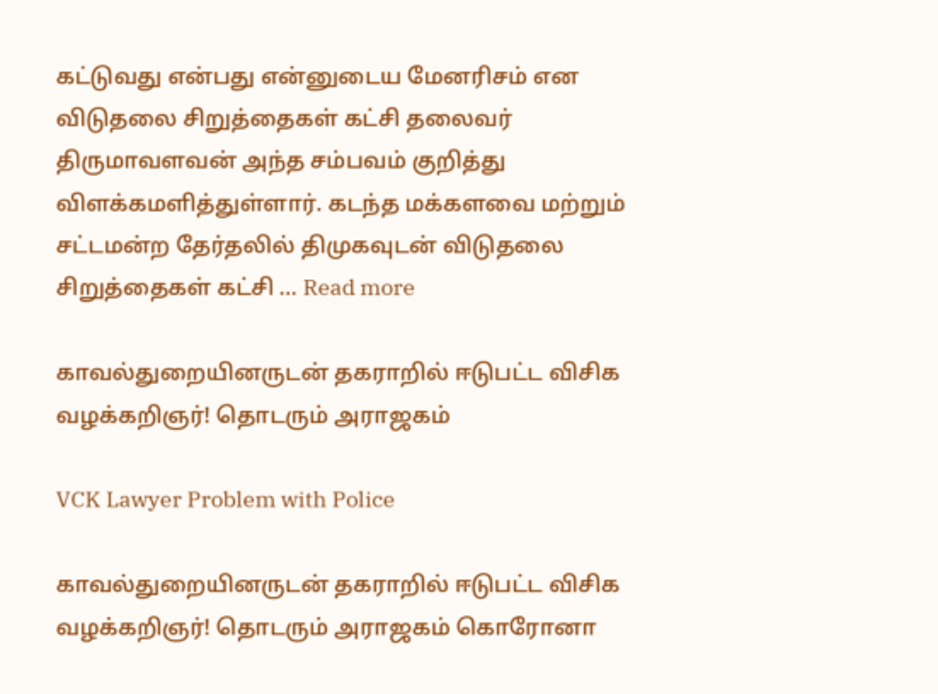கட்டுவது என்பது என்னுடைய மேனரிசம் என விடுதலை சிறுத்தைகள் கட்சி தலைவர் திருமாவளவன் அந்த சம்பவம் குறித்து விளக்கமளித்துள்ளார். கடந்த மக்களவை மற்றும் சட்டமன்ற தேர்தலில் திமுகவுடன் விடுதலை சிறுத்தைகள் கட்சி … Read more

காவல்துறையினருடன் தகராறில் ஈடுபட்ட விசிக வழக்கறிஞர்! தொடரும் அராஜகம்

VCK Lawyer Problem with Police

காவல்துறையினருடன் தகராறில் ஈடுபட்ட விசிக வழக்கறிஞர்! தொடரும் அராஜகம் கொரோனா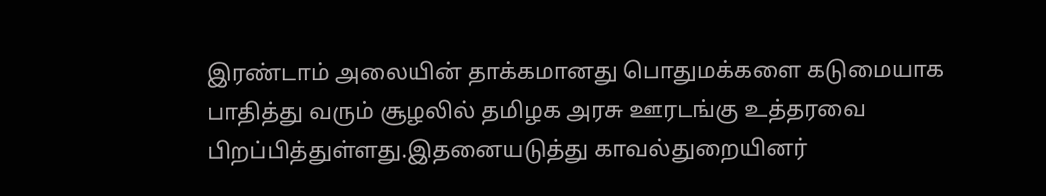இரண்டாம் அலையின் தாக்கமானது பொதுமக்களை கடுமையாக பாதித்து வரும் சூழலில் தமிழக அரசு ஊரடங்கு உத்தரவை பிறப்பித்துள்ளது.இதனையடுத்து காவல்துறையினர்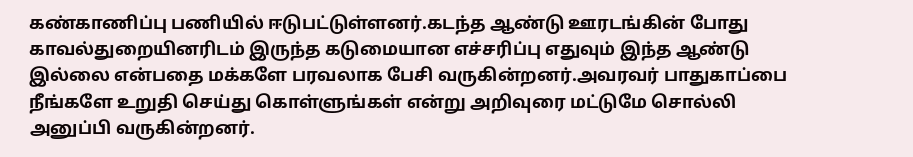கண்காணிப்பு பணியில் ஈடுபட்டுள்ளனர்.கடந்த ஆண்டு ஊரடங்கின் போது காவல்துறையினரிடம் இருந்த கடுமையான எச்சரிப்பு எதுவும் இந்த ஆண்டு இல்லை என்பதை மக்களே பரவலாக பேசி வருகின்றனர்.அவரவர் பாதுகாப்பை நீங்களே உறுதி செய்து கொள்ளுங்கள் என்று அறிவுரை மட்டுமே சொல்லி அனுப்பி வருகின்றனர்.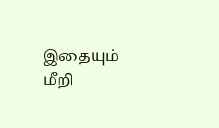இதையும் மீறி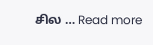சில … Read more